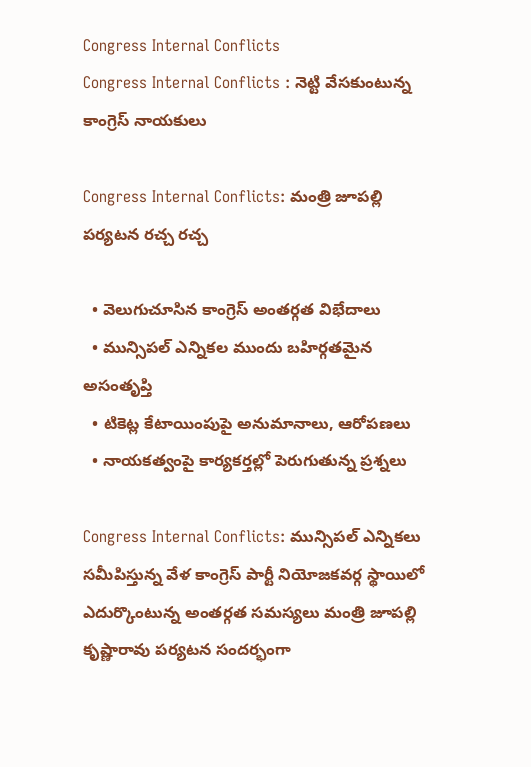Congress Internal Conflicts
Congress Internal Conflicts : నెట్టి వేసకుంటున్న కాంగ్రెస్ నాయకులు

Congress Internal Conflicts: మంత్రి జూపల్లి పర్యటన రచ్చ రచ్చ

  • వెలుగుచూసిన కాంగ్రెస్ అంతర్గత విభేదాలు
  • మున్సిపల్ ఎన్నికల ముందు బహిర్గతమైన అసంతృప్తి
  • టికెట్ల కేటాయింపుపై అనుమానాలు, ఆరోపణలు
  • నాయకత్వంపై కార్యకర్తల్లో పెరుగుతున్న ప్రశ్నలు

Congress Internal Conflicts: మున్సిపల్ ఎన్నికలు సమీపిస్తున్న వేళ కాంగ్రెస్ పార్టీ నియోజకవర్గ స్థాయిలో ఎదుర్కొంటున్న అంతర్గత సమస్యలు మంత్రి జూపల్లి కృష్ణారావు పర్యటన సందర్భంగా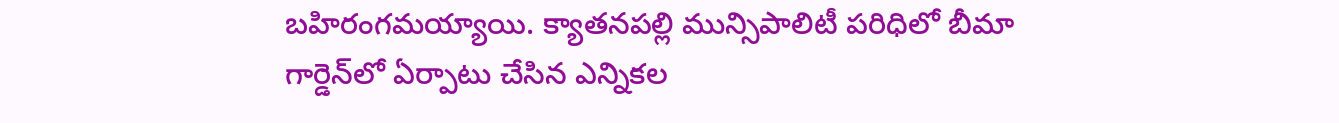బహిరంగమయ్యాయి. క్యాతనపల్లి మున్సిపాలిటీ పరిధిలో బీమా గార్డెన్‌లో ఏర్పాటు చేసిన ఎన్నికల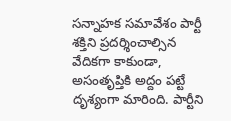సన్నాహక సమావేశం పార్టీ శక్తిని ప్రదర్శించాల్సిన వేదికగా కాకుండా, అసంతృప్తికి అద్దం పట్టే దృశ్యంగా మారింది. పార్టీని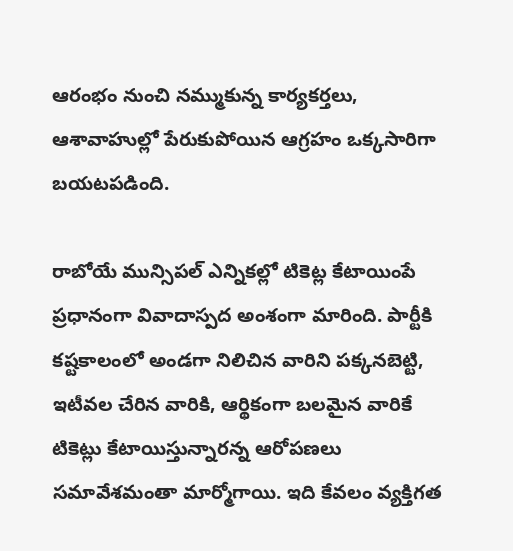ఆరంభం నుంచి నమ్ముకున్న కార్యకర్తలు, ఆశావాహుల్లో పేరుకుపోయిన ఆగ్రహం ఒక్కసారిగా బయటపడింది.

రాబోయే మున్సిపల్ ఎన్నికల్లో టికెట్ల కేటాయింపే ప్రధానంగా వివాదాస్పద అంశంగా మారింది. పార్టీకి కష్టకాలంలో అండగా నిలిచిన వారిని పక్కనబెట్టి, ఇటీవల చేరిన వారికి, ఆర్థికంగా బలమైన వారికే టికెట్లు కేటాయిస్తున్నారన్న ఆరోపణలు సమావేశమంతా మార్మోగాయి. ఇది కేవలం వ్యక్తిగత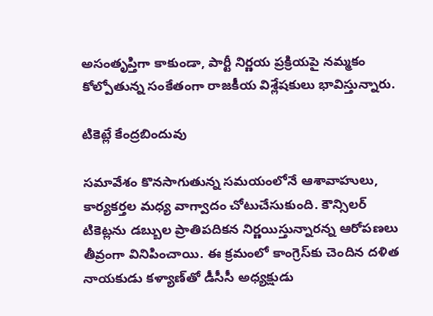అసంతృప్తిగా కాకుండా, పార్టీ నిర్ణయ ప్రక్రియపై నమ్మకం కోల్పోతున్న సంకేతంగా రాజకీయ విశ్లేషకులు భావిస్తున్నారు.

టికెట్లే కేంద్రబిందువు

సమావేశం కొనసాగుతున్న సమయంలోనే ఆశావాహులు, కార్యకర్తల మధ్య వాగ్వాదం చోటుచేసుకుంది. కౌన్సిలర్ టికెట్లను డబ్బుల ప్రాతిపదికన నిర్ణయిస్తున్నారన్న ఆరోపణలు తీవ్రంగా వినిపించాయి. ఈ క్రమంలో కాంగ్రెస్‌కు చెందిన దళిత నాయకుడు కళ్యాణ్‌తో డీసీసీ అధ్యక్షుడు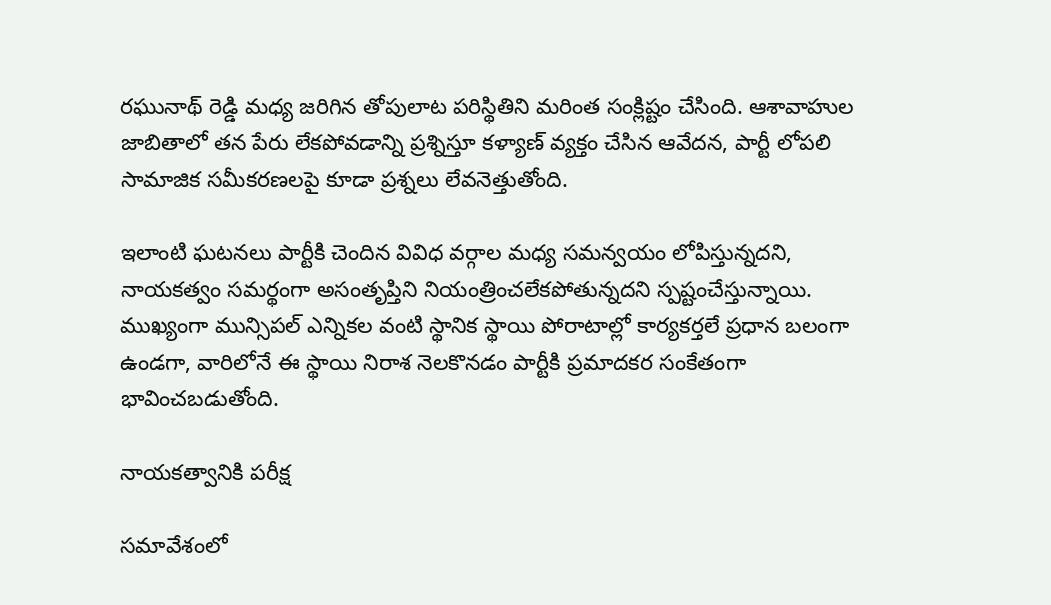రఘునాథ్ రెడ్డి మధ్య జరిగిన తోపులాట పరిస్థితిని మరింత సంక్లిష్టం చేసింది. ఆశావాహుల జాబితాలో తన పేరు లేకపోవడాన్ని ప్రశ్నిస్తూ కళ్యాణ్ వ్యక్తం చేసిన ఆవేదన, పార్టీ లోపలి సామాజిక సమీకరణలపై కూడా ప్రశ్నలు లేవనెత్తుతోంది.

ఇలాంటి ఘటనలు పార్టీకి చెందిన వివిధ వర్గాల మధ్య సమన్వయం లోపిస్తున్నదని, నాయకత్వం సమర్థంగా అసంతృప్తిని నియంత్రించలేకపోతున్నదని స్పష్టంచేస్తున్నాయి. ముఖ్యంగా మున్సిపల్ ఎన్నికల వంటి స్థానిక స్థాయి పోరాటాల్లో కార్యకర్తలే ప్రధాన బలంగా ఉండగా, వారిలోనే ఈ స్థాయి నిరాశ నెలకొనడం పార్టీకి ప్రమాదకర సంకేతంగా భావించబడుతోంది.

నాయకత్వానికి పరీక్ష

సమావేశంలో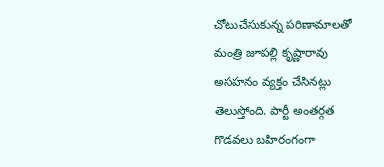చోటుచేసుకున్న పరిణామాలతో మంత్రి జూపల్లి కృష్ణారావు అసహనం వ్యక్తం చేసినట్లు తెలుస్తోంది. పార్టీ అంతర్గత గొడవలు బహిరంగంగా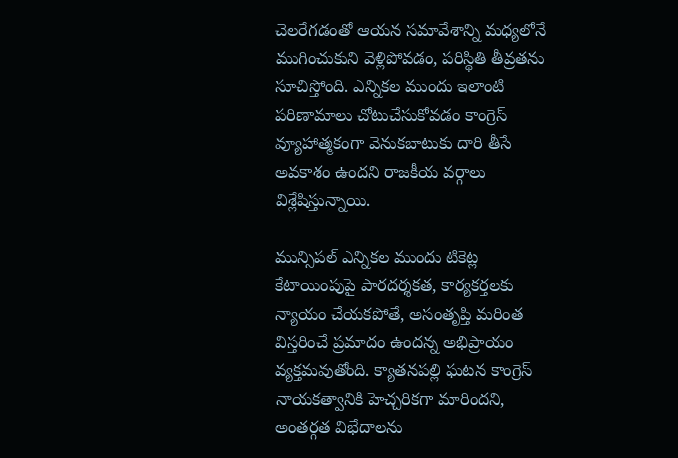చెలరేగడంతో ఆయన సమావేశాన్ని మధ్యలోనే ముగించుకుని వెళ్లిపోవడం, పరిస్థితి తీవ్రతను సూచిస్తోంది. ఎన్నికల ముందు ఇలాంటి పరిణామాలు చోటుచేసుకోవడం కాంగ్రెస్ వ్యూహాత్మకంగా వెనుకబాటుకు దారి తీసే అవకాశం ఉందని రాజకీయ వర్గాలు విశ్లేషిస్తున్నాయి.

మున్సిపల్ ఎన్నికల ముందు టికెట్ల కేటాయింపుపై పారదర్శకత, కార్యకర్తలకు న్యాయం చేయకపోతే, అసంతృప్తి మరింత విస్తరించే ప్రమాదం ఉందన్న అభిప్రాయం వ్యక్తమవుతోంది. క్యాతనపల్లి ఘటన కాంగ్రెస్ నాయకత్వానికి హెచ్చరికగా మారిందని, అంతర్గత విభేదాలను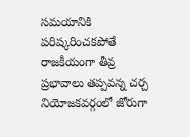సమయానికి పరిష్కరించకపోతే రాజకీయంగా తీవ్ర ప్రభావాలు తప్పవన్న చర్చ నియోజకవర్గంలో జోరుగా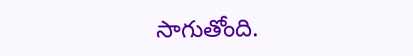సాగుతోంది.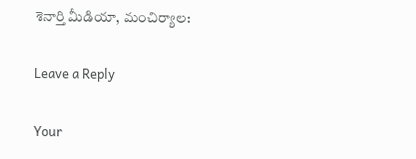శెనార్తి మీడియా, మంచిర్యాల:

Leave a Reply

Your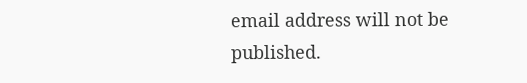email address will not be published.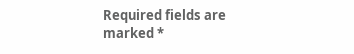Required fields are marked *